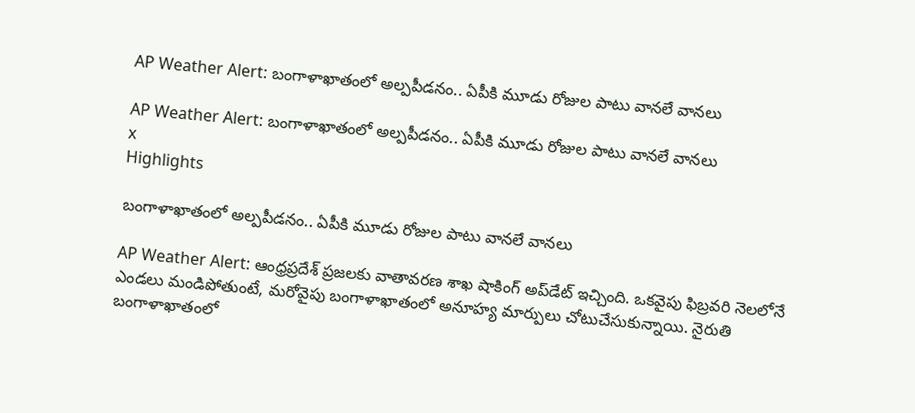AP Weather Alert: బంగాళాఖాతంలో అల్పపీడనం.. ఏపీకి మూడు రోజుల పాటు వానలే వానలు

AP Weather Alert: బంగాళాఖాతంలో అల్పపీడనం.. ఏపీకి మూడు రోజుల పాటు వానలే వానలు
x
Highlights

బంగాళాఖాతంలో అల్పపీడనం.. ఏపీకి మూడు రోజుల పాటు వానలే వానలు

AP Weather Alert: ఆంధ్రప్రదేశ్ ప్రజలకు వాతావరణ శాఖ షాకింగ్ అప్‌డేట్ ఇచ్చింది. ఒకవైపు ఫిబ్రవరి నెలలోనే ఎండలు మండిపోతుంటే, మరోవైపు బంగాళాఖాతంలో అనూహ్య మార్పులు చోటుచేసుకున్నాయి. నైరుతి బంగాళాఖాతంలో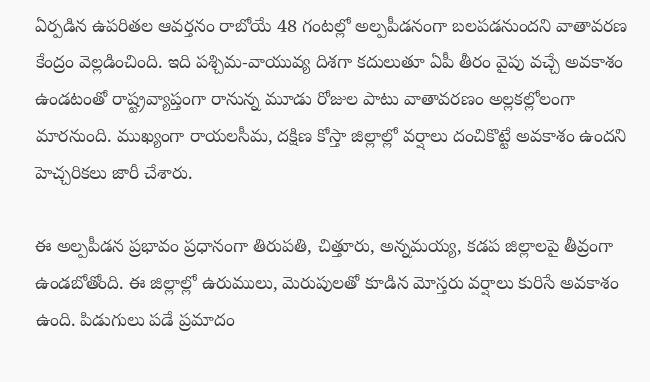ఏర్పడిన ఉపరితల ఆవర్తనం రాబోయే 48 గంటల్లో అల్పపీడనంగా బలపడనుందని వాతావరణ కేంద్రం వెల్లడించింది. ఇది పశ్చిమ-వాయువ్య దిశగా కదులుతూ ఏపీ తీరం వైపు వచ్చే అవకాశం ఉండటంతో రాష్ట్రవ్యాప్తంగా రానున్న మూడు రోజుల పాటు వాతావరణం అల్లకల్లోలంగా మారనుంది. ముఖ్యంగా రాయలసీమ, దక్షిణ కోస్తా జిల్లాల్లో వర్షాలు దంచికొట్టే అవకాశం ఉందని హెచ్చరికలు జారీ చేశారు.

ఈ అల్పపీడన ప్రభావం ప్రధానంగా తిరుపతి, చిత్తూరు, అన్నమయ్య, కడప జిల్లాలపై తీవ్రంగా ఉండబోతోంది. ఈ జిల్లాల్లో ఉరుములు, మెరుపులతో కూడిన మోస్తరు వర్షాలు కురిసే అవకాశం ఉంది. పిడుగులు పడే ప్రమాదం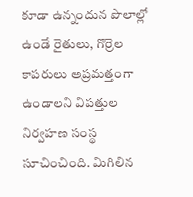కూడా ఉన్నందున పొలాల్లో ఉండే రైతులు, గొర్రెల కాపరులు అప్రమత్తంగా ఉండాలని విపత్తుల నిర్వహణ సంస్థ సూచించింది. మిగిలిన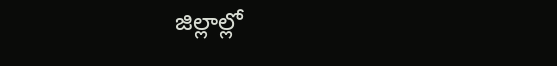జిల్లాల్లో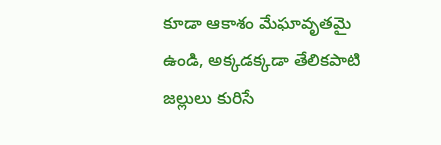కూడా ఆకాశం మేఘావృతమై ఉండి, అక్కడక్కడా తేలికపాటి జల్లులు కురిసే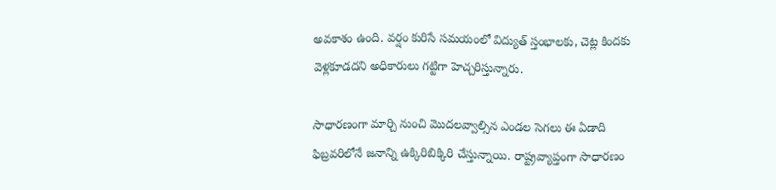అవకాశం ఉంది. వర్షం కురిసే సమయంలో విద్యుత్ స్తంభాలకు, చెట్ల కిందకు వెళ్లకూడదని అధికారులు గట్టిగా హెచ్చరిస్తున్నారు.

సాధారణంగా మార్చి నుంచి మొదలవ్వాల్సిన ఎండల సెగలు ఈ ఏడాది ఫిబ్రవరిలోనే జనాన్ని ఉక్కిరిబిక్కిరి చేస్తున్నాయి. రాష్ట్రవ్యాప్తంగా సాధారణం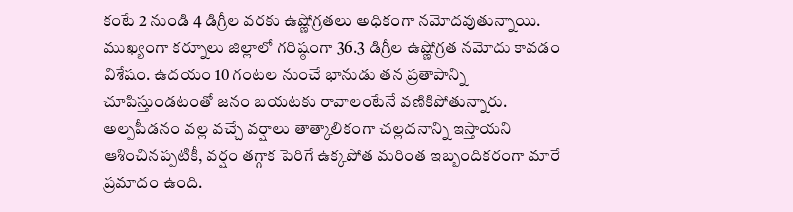కంటే 2 నుండి 4 డిగ్రీల వరకు ఉష్ణోగ్రతలు అధికంగా నమోదవుతున్నాయి. ముఖ్యంగా కర్నూలు జిల్లాలో గరిష్ఠంగా 36.3 డిగ్రీల ఉష్ణోగ్రత నమోదు కావడం విశేషం. ఉదయం 10 గంటల నుంచే భానుడు తన ప్రతాపాన్ని చూపిస్తుండటంతో జనం బయటకు రావాలంటేనే వణికిపోతున్నారు. అల్పపీడనం వల్ల వచ్చే వర్షాలు తాత్కాలికంగా చల్లదనాన్ని ఇస్తాయని ఆశించినప్పటికీ, వర్షం తగ్గాక పెరిగే ఉక్కపోత మరింత ఇబ్బందికరంగా మారే ప్రమాదం ఉంది.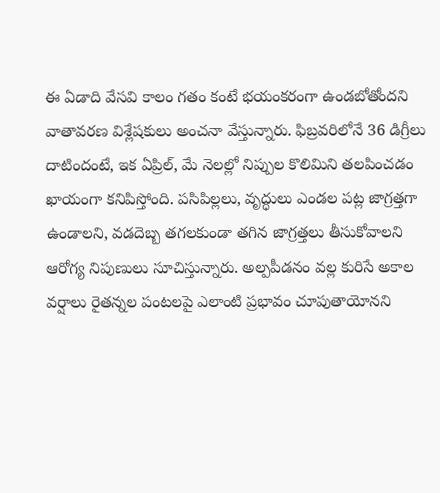ఈ ఏడాది వేసవి కాలం గతం కంటే భయంకరంగా ఉండబోతోందని వాతావరణ విశ్లేషకులు అంచనా వేస్తున్నారు. ఫిబ్రవరిలోనే 36 డిగ్రీలు దాటిందంటే, ఇక ఏప్రిల్, మే నెలల్లో నిప్పుల కొలిమిని తలపించడం ఖాయంగా కనిపిస్తోంది. పసిపిల్లలు, వృద్ధులు ఎండల పట్ల జాగ్రత్తగా ఉండాలని, వడదెబ్బ తగలకుండా తగిన జాగ్రత్తలు తీసుకోవాలని ఆరోగ్య నిపుణులు సూచిస్తున్నారు. అల్పపీడనం వల్ల కురిసే అకాల వర్షాలు రైతన్నల పంటలపై ఎలాంటి ప్రభావం చూపుతాయోనని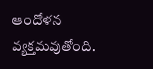ఆందోళన వ్యక్తమవుతోంది.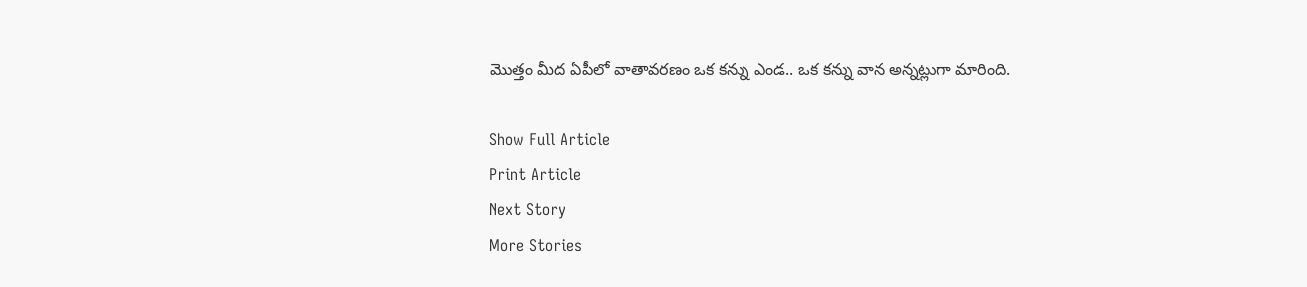మొత్తం మీద ఏపీలో వాతావరణం ఒక కన్ను ఎండ.. ఒక కన్ను వాన అన్నట్లుగా మారింది.

Show Full Article
Print Article
Next Story
More Stories